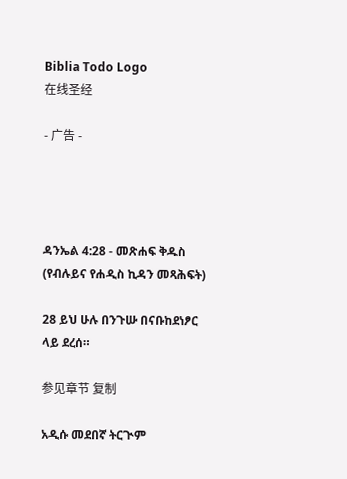Biblia Todo Logo
在线圣经

- 广告 -




ዳንኤል 4:28 - መጽሐፍ ቅዱስ (የብሉይና የሐዲስ ኪዳን መጻሕፍት)

28 ይህ ሁሉ በንጉሡ በናቡከደነፆር ላይ ደረሰ።

参见章节 复制

አዲሱ መደበኛ ትርጒም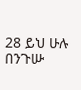28 ይህ ሁሉ በንጉሡ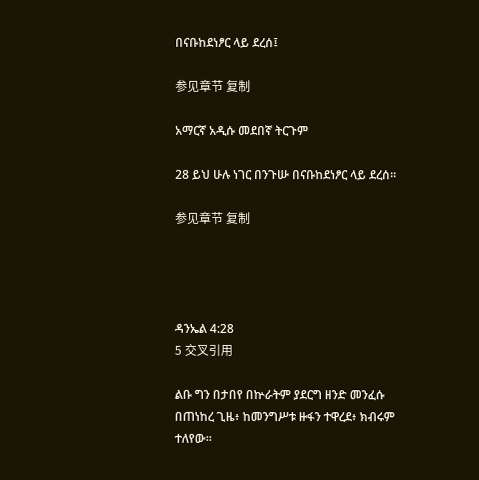በናቡከደነፆር ላይ ደረሰ፤

参见章节 复制

አማርኛ አዲሱ መደበኛ ትርጉም

28 ይህ ሁሉ ነገር በንጉሡ በናቡከደነፆር ላይ ደረሰ።

参见章节 复制




ዳንኤል 4:28
5 交叉引用

ልቡ ግን በታበየ በኵራትም ያደርግ ዘንድ መንፈሱ በጠነከረ ጊዜ፥ ከመንግሥቱ ዙፋን ተዋረደ፥ ክብሩም ተለየው።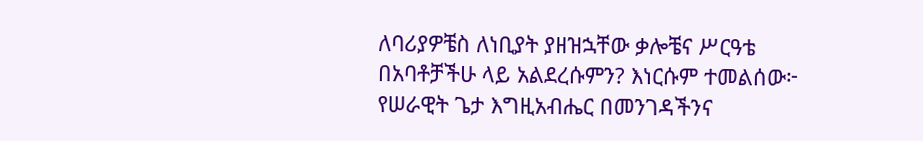ለባሪያዎቼስ ለነቢያት ያዘዝኋቸው ቃሎቼና ሥርዓቴ በአባቶቻችሁ ላይ አልደረሱምን? እነርሱም ተመልሰው፦ የሠራዊት ጌታ እግዚአብሔር በመንገዳችንና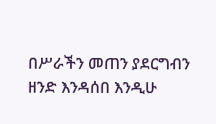በሥራችን መጠን ያደርግብን ዘንድ እንዳሰበ እንዲሁ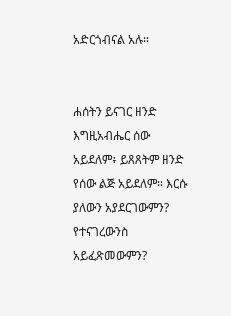አድርጎብናል አሉ።


ሐሰትን ይናገር ዘንድ እግዚአብሔር ሰው አይደለም፥ ይጸጸትም ዘንድ የሰው ልጅ አይደለም። እርሱ ያለውን አያደርገውምን? የተናገረውንስ አይፈጽመውምን?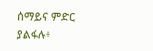ሰማይና ምድር ያልፋሉ፥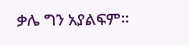ቃሌ ግን አያልፍም።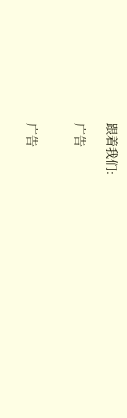跟着我们:

广告


广告